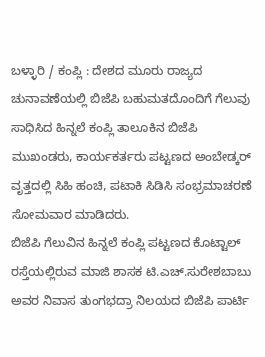ಬಳ್ಳಾರಿ / ಕಂಪ್ಲಿ : ದೇಶದ ಮೂರು ರಾಜ್ಯದ ಚುನಾವಣೆಯಲ್ಲಿ ಬಿಜೆಪಿ ಬಹುಮತದೊಂದಿಗೆ ಗೆಲುವು ಸಾಧಿಸಿದ ಹಿನ್ನಲೆ ಕಂಪ್ಲಿ ತಾಲೂಕಿನ ಬಿಜೆಪಿ ಮುಖಂಡರು, ಕಾರ್ಯಕರ್ತರು ಪಟ್ಟಣದ ಅಂಬೇಡ್ಕರ್ ವೃತ್ತದಲ್ಲಿ ಸಿಹಿ ಹಂಚಿ, ಪಟಾಕಿ ಸಿಡಿಸಿ ಸಂಭ್ರಮಾಚರಣೆ ಸೋಮವಾರ ಮಾಡಿದರು.
ಬಿಜೆಪಿ ಗೆಲುವಿನ ಹಿನ್ನಲೆ ಕಂಪ್ಲಿ ಪಟ್ಟಣದ ಕೊಟ್ಟಾಲ್ ರಸ್ತೆಯಲ್ಲಿರುವ ಮಾಜಿ ಶಾಸಕ ಟಿ.ಎಚ್.ಸುರೇಶಬಾಬು ಅವರ ನಿವಾಸ ತುಂಗಭದ್ರಾ ನಿಲಯದ ಬಿಜೆಪಿ ಪಾರ್ಟಿ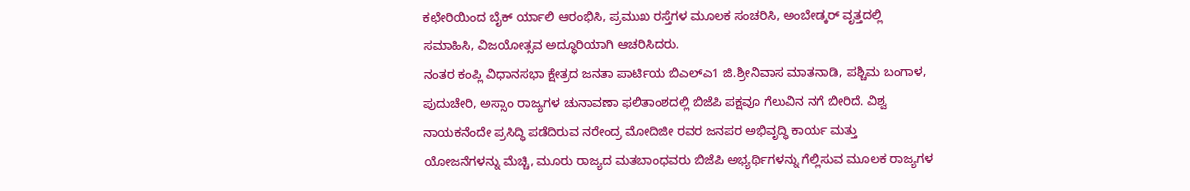ಕಛೇರಿಯಿಂದ ಬೈಕ್ ರ್ಯಾಲಿ ಆರಂಭಿಸಿ, ಪ್ರಮುಖ ರಸ್ತೆಗಳ ಮೂಲಕ ಸಂಚರಿಸಿ, ಅಂಬೇಡ್ಕರ್ ವೃತ್ತದಲ್ಲಿ ಸಮಾಹಿಸಿ, ವಿಜಯೋತ್ಸವ ಅದ್ಧೂರಿಯಾಗಿ ಆಚರಿಸಿದರು.
ನಂತರ ಕಂಪ್ಲಿ ವಿಧಾನಸಭಾ ಕ್ಷೇತ್ರದ ಜನತಾ ಪಾರ್ಟಿಯ ಬಿಎಲ್ಎ1 ಜಿ.ಶ್ರೀನಿವಾಸ ಮಾತನಾಡಿ, ಪಶ್ಚಿಮ ಬಂಗಾಳ, ಪುದುಚೇರಿ, ಅಸ್ಸಾಂ ರಾಜ್ಯಗಳ ಚುನಾವಣಾ ಫಲಿತಾಂಶದಲ್ಲಿ ಬಿಜೆಪಿ ಪಕ್ಷವೂ ಗೆಲುವಿನ ನಗೆ ಬೀರಿದೆ. ವಿಶ್ವ ನಾಯಕನೆಂದೇ ಪ್ರಸಿದ್ಧಿ ಪಡೆದಿರುವ ನರೇಂದ್ರ ಮೋದಿಜೀ ರವರ ಜನಪರ ಅಭಿವೃದ್ಧಿ ಕಾರ್ಯ ಮತ್ತು ಯೋಜನೆಗಳನ್ನು ಮೆಚ್ಚಿ, ಮೂರು ರಾಜ್ಯದ ಮತಬಾಂಧವರು ಬಿಜೆಪಿ ಅಭ್ಯರ್ಥಿಗಳನ್ನು ಗೆಲ್ಲಿಸುವ ಮೂಲಕ ರಾಜ್ಯಗಳ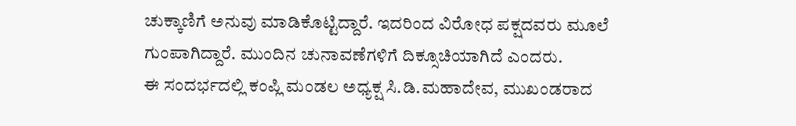ಚುಕ್ಕಾಣಿಗೆ ಅನುವು ಮಾಡಿಕೊಟ್ಟಿದ್ದಾರೆ. ಇದರಿಂದ ವಿರೋಧ ಪಕ್ಷದವರು ಮೂಲೆ ಗುಂಪಾಗಿದ್ದಾರೆ. ಮುಂದಿನ ಚುನಾವಣೆಗಳಿಗೆ ದಿಕ್ಸೂಚಿಯಾಗಿದೆ ಎಂದರು.
ಈ ಸಂದರ್ಭದಲ್ಲಿ ಕಂಪ್ಲಿ ಮಂಡಲ ಅಧ್ಯಕ್ಷ ಸಿ.ಡಿ.ಮಹಾದೇವ, ಮುಖಂಡರಾದ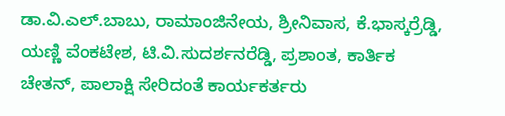ಡಾ.ವಿ.ಎಲ್.ಬಾಬು, ರಾಮಾಂಜಿನೇಯ, ಶ್ರೀನಿವಾಸ, ಕೆ.ಭಾಸ್ಕರ್ರೆಡ್ಡಿ, ಯಣ್ಣಿ ವೆಂಕಟೇಶ, ಟಿ.ವಿ.ಸುದರ್ಶನರೆಡ್ಡಿ, ಪ್ರಶಾಂತ, ಕಾರ್ತಿಕ ಚೇತನ್, ಪಾಲಾಕ್ಷಿ ಸೇರಿದಂತೆ ಕಾರ್ಯಕರ್ತರು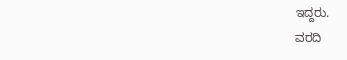ಇದ್ದರು.
ವರದಿ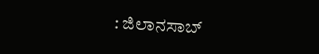: ಜಿಲಾನಸಾಬ್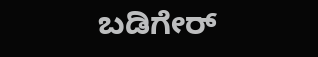ಬಡಿಗೇರ್